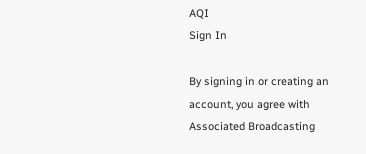AQI
Sign In

By signing in or creating an account, you agree with Associated Broadcasting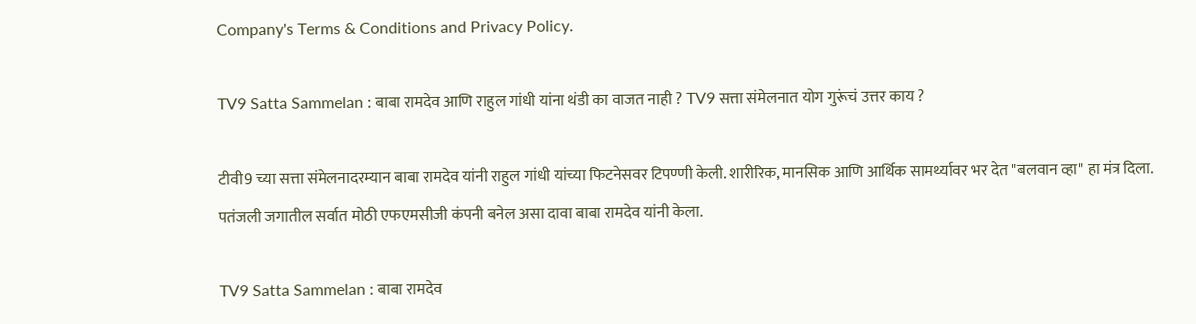Company's Terms & Conditions and Privacy Policy.

TV9 Satta Sammelan : बाबा रामदेव आणि राहुल गांधी यांना थंडी का वाजत नाही ? TV9 सत्ता संमेलनात योग गुरूंचं उत्तर काय ?

टीवी9 च्या सत्ता संमेलनादरम्यान बाबा रामदेव यांनी राहुल गांधी यांच्या फिटनेसवर टिपण्णी केली. शारीरिक, मानसिक आणि आर्थिक सामर्थ्यावर भर देत "बलवान व्हा" हा मंत्र दिला. पतंजली जगातील सर्वात मोठी एफएमसीजी कंपनी बनेल असा दावा बाबा रामदेव यांनी केला.

TV9 Satta Sammelan : बाबा रामदेव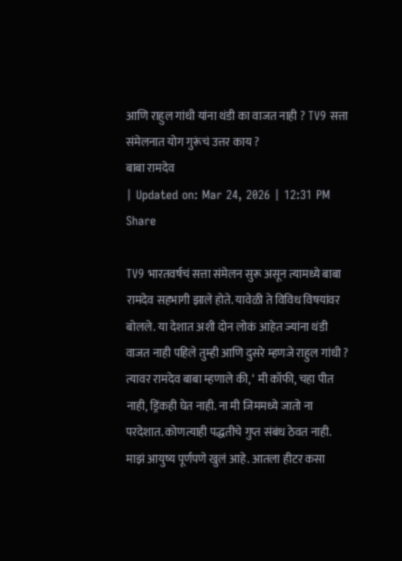आणि राहुल गांधी यांना थंडी का वाजत नाही ? TV9 सत्ता संमेलनात योग गुरूंचं उत्तर काय ?
बाबा रामदेव
| Updated on: Mar 24, 2026 | 12:31 PM
Share

TV9 भारतवर्षचं सत्ता संमेलन सुरू असून त्यामध्ये बाबा रामदेव सहभागी झाले होते. यावेळी ते विविध विषयांवर बोलले. या देशात अशी दोन लोकं आहेत ज्यांना थंडी वाजत नाही पहिले तुम्ही आणि दुसरे म्हणजे राहुल गांधी ?  त्यावर रामदेव बाबा म्हणाले की, ‘ मी कॉफी, चहा पीत नाही, ड्रिंकही घेत नाही. ना मी जिममध्ये जातो ना परदेशात. कोणत्याही पद्धतीचे गुप्त संबंध ठेवत नाही. माझं आयुष्य पूर्णपणे खुलं आहे. आतला हीटर कसा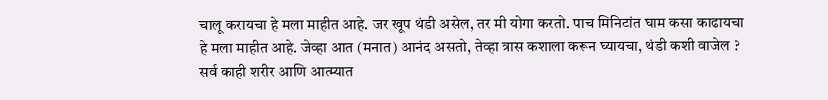चालू करायचा हे मला माहीत आहे. जर खूप थंडी असेल, तर मी योगा करतो. पाच मिनिटांत घाम कसा काढायचा हे मला माहीत आहे. जेव्हा आत (मनात) आनंद असतो, तेव्हा त्रास कशाला करून घ्यायचा, थंडी कशी वाजेल ? सर्व काही शरीर आणि आत्म्यात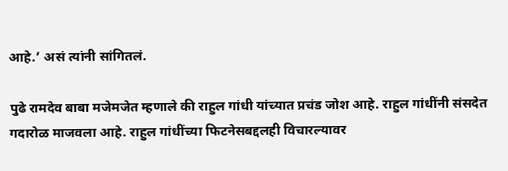आहे.’ असं त्यांनी सांगितलं.

पुढे रामदेव बाबा मजेमजेत म्हणाले की राहुल गांधी यांच्यात प्रचंड जोश आहे. राहुल गांधींनी संसदेत गदारोळ माजवला आहे. राहुल गांधींच्या फिटनेसबद्दलही विचारल्यावर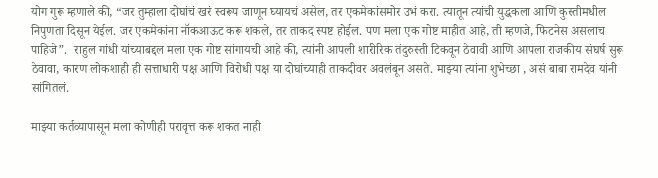योग गुरू म्हणाले की, “जर तुम्हाला दोघांचं खरं स्वरूप जाणून घ्यायचं असेल, तर एकमेकांसमोर उभं करा. त्यातून त्यांची युद्धकला आणि कुस्तीमधील निपुणता दिसून येईल. जर एकमेकांना नॉकआऊट करू शकले, तर ताकद स्पष्ट होईल. पण मला एक गोष्ट माहीत आहे, ती म्हणजे, फिटनेस असलाच पाहिजे”.  राहुल गांधी यांच्याबद्दल मला एक गोष्ट सांगायची आहे की, त्यांनी आपली शारीरिक तंदुरुस्ती टिकवून ठेवावी आणि आपला राजकीय संघर्ष सुरू ठेवावा, कारण लोकशाही ही सत्ताधारी पक्ष आणि विरोधी पक्ष या दोघांच्याही ताकदीवर अवलंबून असते. माझ्या त्यांना शुभेच्छा , असं बाबा रामदेव यांनी सांगितलं.

माझ्या कर्तव्यापासून मला कोणीही परावृत्त करू शकत नाही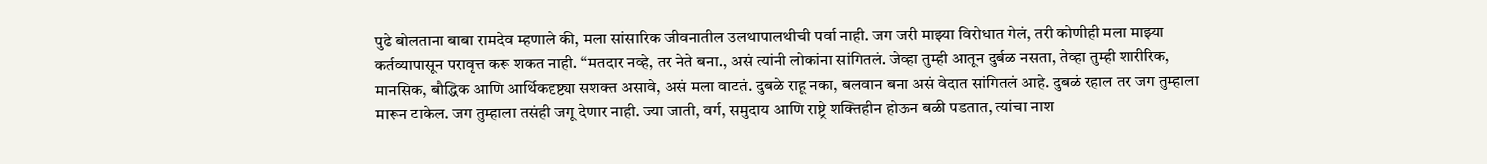पुढे बोलताना बाबा रामदेव म्हणाले की, मला सांसारिक जीवनातील उलथापालथीची पर्वा नाही. जग जरी माझ्या विरोधात गेलं, तरी कोणीही मला माझ्या कर्तव्यापासून परावृत्त करू शकत नाही. “मतदार नव्हे, तर नेते बना., असं त्यांनी लोकांना सांगितलं. जेव्हा तुम्ही आतून दुर्बळ नसता, तेव्हा तुम्ही शारीरिक, मानसिक, बौद्धिक आणि आर्थिकदृष्ट्या सशक्त असावे, असं मला वाटतं. दुबळे राहू नका, बलवान बना असं वेदात सांगितलं आहे. दुबळं रहाल तर जग तुम्हाला मारून टाकेल. जग तुम्हाला तसंही जगू देणार नाही. ज्या जाती, वर्ग, समुदाय आणि राष्ट्रे शक्तिहीन होऊन बळी पडतात, त्यांचा नाश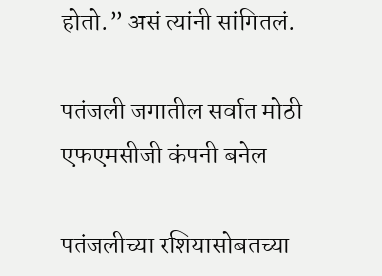होतो.” असं त्यांनी सांगितलं.

पतंजली जगातील सर्वात मोठी एफएमसीजी कंपनी बनेल

पतंजलीच्या रशियासोबतच्या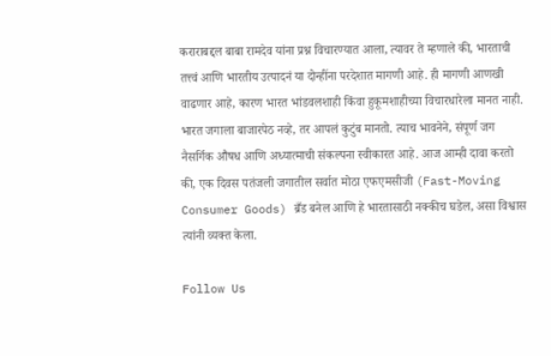कराराबद्दल बाबा रामदेव यांना प्रश्न विचारण्यात आला, त्यावर ते म्हणाले की, भारताची तत्त्वं आणि भारतीय उत्पादनं या दोन्हींना परदेशात मागणी आहे. ही मागणी आणखी वाढणार आहे, कारण भारत भांडवलशाही किंवा हुकूमशाहीच्या विचारधारेला मानत नाही. भारत जगाला बाजारपेठ नव्हे, तर आपलं कुटुंब मानतो. त्याच भावनेने, संपूर्ण जग नैसर्गिक औषध आणि अध्यात्माची संकल्पना स्वीकारत आहे. आज आम्ही दावा करतो की, एक दिवस पतंजली जगातील सर्वात मोठा एफएमसीजी (Fast-Moving Consumer Goods) ब्रँड बनेल आणि हे भारतासाठी नक्कीच घडेल, असा विश्वास त्यांनी व्यक्त केला.

Follow Us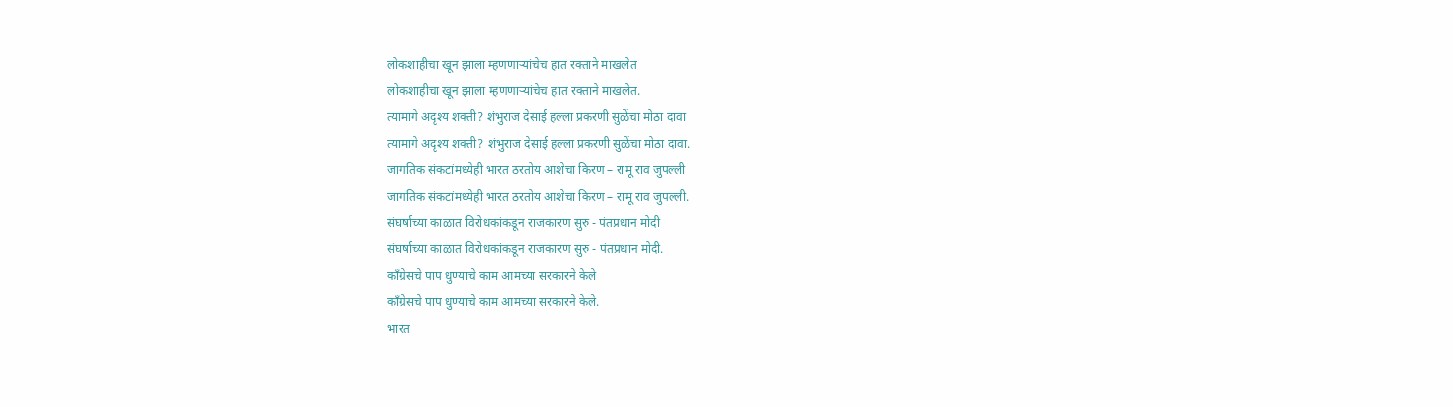लोकशाहीचा खून झाला म्हणणाऱ्यांचेच हात रक्ताने माखलेत
लोकशाहीचा खून झाला म्हणणाऱ्यांचेच हात रक्ताने माखलेत.
त्यामागे अदृश्य शक्ती? शंभुराज देसाई हल्ला प्रकरणी सुळेंचा मोठा दावा
त्यामागे अदृश्य शक्ती? शंभुराज देसाई हल्ला प्रकरणी सुळेंचा मोठा दावा.
जागतिक संकटांमध्येही भारत ठरतोय आशेचा किरण – रामू राव जुपल्ली
जागतिक संकटांमध्येही भारत ठरतोय आशेचा किरण – रामू राव जुपल्ली.
संघर्षाच्या काळात विरोधकांकडून राजकारण सुरु - पंतप्रधान मोदी
संघर्षाच्या काळात विरोधकांकडून राजकारण सुरु - पंतप्रधान मोदी.
काँग्रेसचे पाप धुण्याचे काम आमच्या सरकारने केले
काँग्रेसचे पाप धुण्याचे काम आमच्या सरकारने केले.
भारत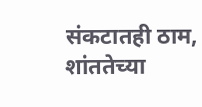संकटातही ठाम, शांततेच्या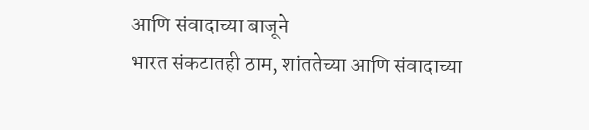आणि संवादाच्या बाजूने
भारत संकटातही ठाम, शांततेच्या आणि संवादाच्या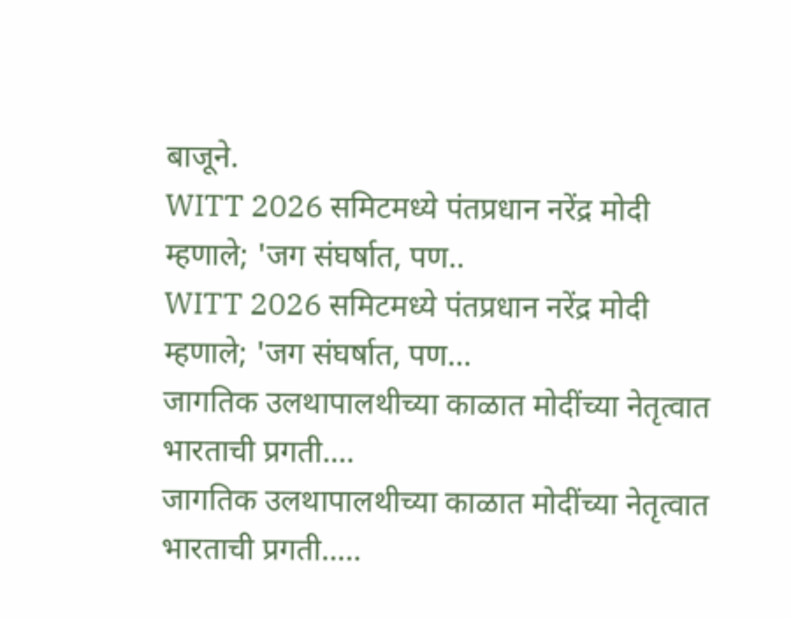बाजूने.
WITT 2026 समिटमध्ये पंतप्रधान नरेंद्र मोदी म्हणाले; 'जग संघर्षात, पण..
WITT 2026 समिटमध्ये पंतप्रधान नरेंद्र मोदी म्हणाले; 'जग संघर्षात, पण...
जागतिक उलथापालथीच्या काळात मोदींच्या नेतृत्वात भारताची प्रगती....
जागतिक उलथापालथीच्या काळात मोदींच्या नेतृत्वात भारताची प्रगती.....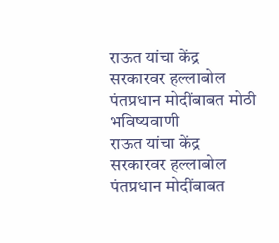राऊत यांचा केंद्र सरकारवर हल्लाबोल पंतप्रधान मोदींबाबत मोठी भविष्यवाणी
राऊत यांचा केंद्र सरकारवर हल्लाबोल पंतप्रधान मोदींबाबत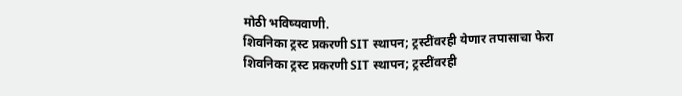मोठी भविष्यवाणी.
शिवनिका ट्रस्ट प्रकरणी SIT स्थापन; ट्रस्टींवरही येणार तपासाचा फेरा
शिवनिका ट्रस्ट प्रकरणी SIT स्थापन; ट्रस्टींवरही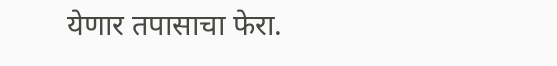येणार तपासाचा फेरा.